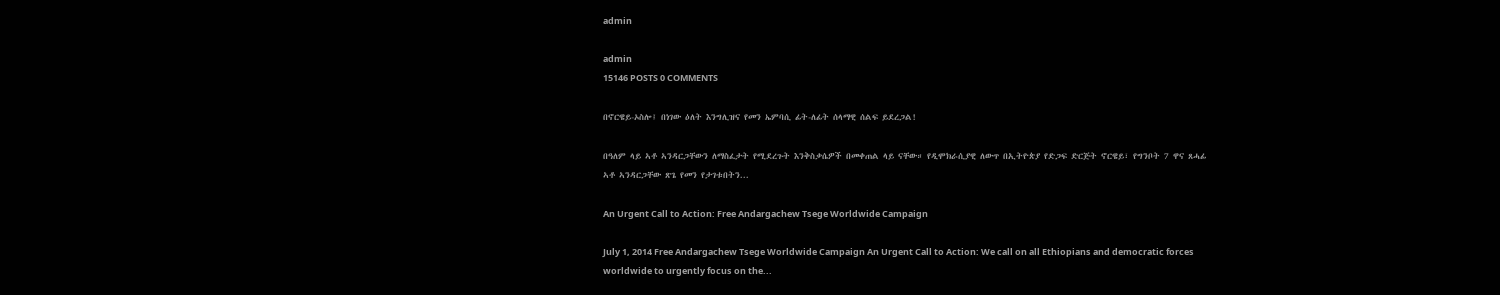admin

admin
15146 POSTS 0 COMMENTS

በኖርዌይ-ኦስሎ፤ በነገው ዕለት እንግሊዝና የመን ኤምባሲ ፊት-ለፊት ሰላማዊ ሰልፍ ይደረጋል!

በዓለም ላይ ኣቶ ኣንዳርጋቸውን ለማስፈታት የሚደረጉት እንቅስቃሴዎች በመቀጠል ላይ ናቸው። የዲሞክራሲያዊ ለውጥ በኢትዮጵያ የድጋፍ ድርጅት ኖርዌይ፣ የግንቦት 7 ዋና ጸሓፊ ኣቶ ኣንዳርጋቸው ጽጌ የመን የታገቱበትን...

An Urgent Call to Action: Free Andargachew Tsege Worldwide Campaign

July 1, 2014 Free Andargachew Tsege Worldwide Campaign An Urgent Call to Action: We call on all Ethiopians and democratic forces worldwide to urgently focus on the...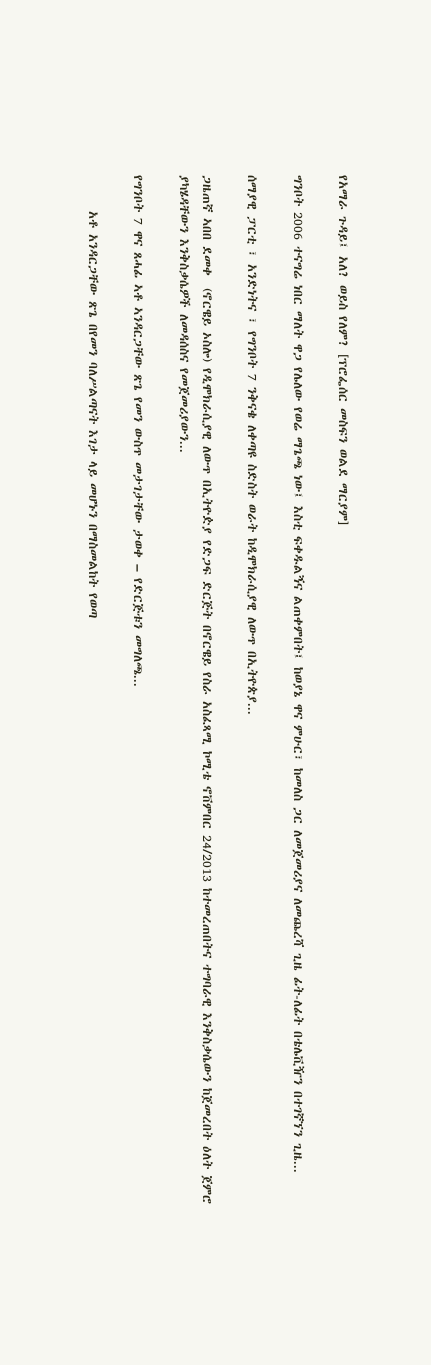የአማራ ጉዳይ፤ አለ? ወይስ የለም? [ፕሮፌሰር መስፍን ወልደ ማርያም]

ግንቦት 2006 ተናግሬ ነበር ማለት ዋጋ የሌለው የወሬ ማጌጫ ነው፤ እስቲ ፍቀዱልኝና ልጠቀምበት፤ ከወያኔ ዋና ምሁር፣ ከመለስ ጋር ለመጀመሪያና ለመጨረሻ ጊዜ ፊት-ለፊት በቴሌቪዥን በተገኛኘን ጊዜ...

ሰማያዊ ፓርቲ ፣ አንድነትና ፣ የግንቦት 7 ንቅናቄ ለቀጣዩ ስድስት ወራት ከዲሞክራሲያዊ ለውጥ በኢትዮጵያ...

ጋዜጠኛ ኣበበ ደመቀ  (ኖርዌይ ኦስሎ) የዲሞክራሲያዊ ለውጥ በኢትዮዽያ የድጋፍ ድርጅት በኖርዌይ የስራ አስፈጻሚ ኮሚቴ ኖቨምበር 24/2013 ከተመረጠበትና ተግባራዊ እንቅስቃሴውን ከጀመረበት ዕለት ጀምሮ ያካሄዳቸውን እንቅስቃሴዎች ለመዳሰስና የመጀመሪያውን...

የግንቦት 7 ዋና ጸሓፊ ኣቶ ኣንዳርጋቸው ጽጌ የመን ውስጥ መታገታቸው ታወቀ – የድርጅቱን መግለጫ...

      አቶ አንዳርጋቸው ጽጌ በየመን ባለሥልጣናት እገታ ላይ መሆኑን በማስመልከት የወጣ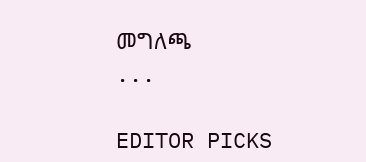መግለጫ                      ...

EDITOR PICKS